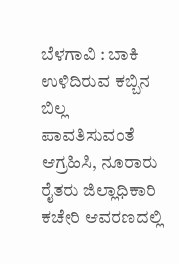ಬೆಳಗಾವಿ : ಬಾಕಿ ಉಳಿದಿರುವ ಕಬ್ಬಿನ ಬಿಲ್ಲ ಪಾವತಿಸುವಂತೆ ಆಗ್ರಹಿಸಿ, ನೂರಾರು ರೈತರು ಜಿಲ್ಲಾಧಿಕಾರಿ ಕಚೇರಿ ಆವರಣದಲ್ಲಿ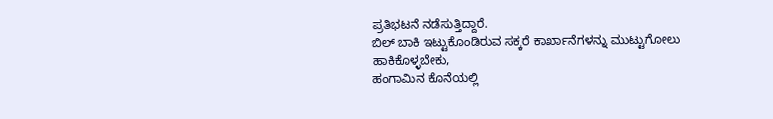ಪ್ರತಿಭಟನೆ ನಡೆಸುತ್ತಿದ್ದಾರೆ.
ಬಿಲ್ ಬಾಕಿ ಇಟ್ಟುಕೊಂಡಿರುವ ಸಕ್ಕರೆ ಕಾರ್ಖಾನೆಗಳನ್ನು ಮುಟ್ಟುಗೋಲು ಹಾಕಿಕೊಳ್ಳಬೇಕು,
ಹಂಗಾಮಿನ ಕೊನೆಯಲ್ಲಿ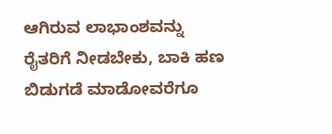ಆಗಿರುವ ಲಾಭಾಂಶವನ್ನು ರೈತರಿಗೆ ನೀಡಬೇಕು, ಬಾಕಿ ಹಣ ಬಿಡುಗಡೆ ಮಾಡೋವರೆಗೂ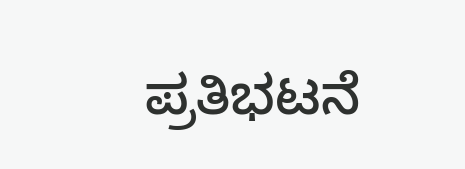ಪ್ರತಿಭಟನೆ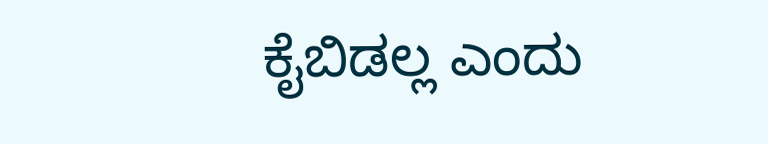ಕೈಬಿಡಲ್ಲ ಎಂದು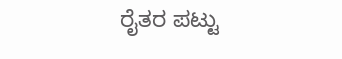ರೈತರ ಪಟ್ಟು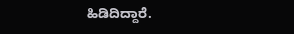ಹಿಡಿದಿದ್ದಾರೆ.